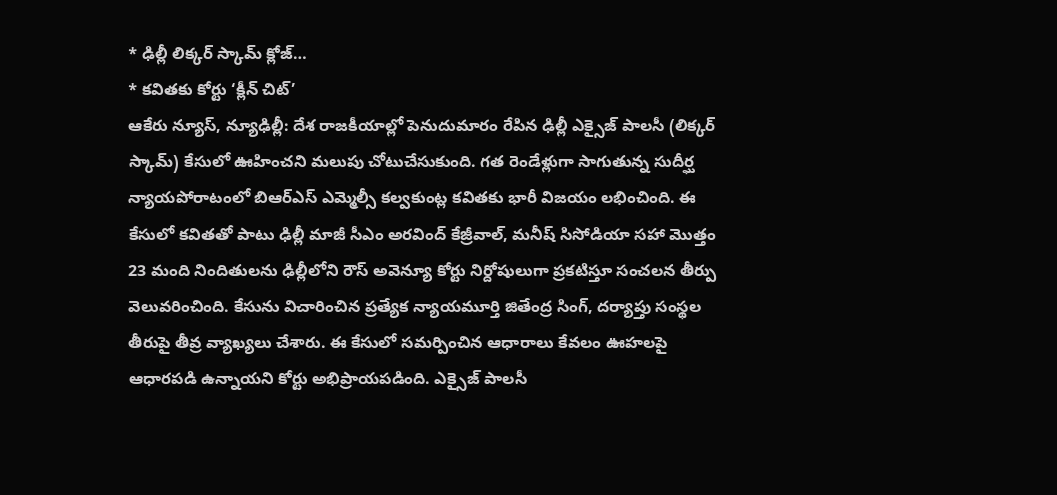* ఢిల్లీ లిక్కర్ స్కామ్ క్లోజ్…
* కవితకు కోర్టు ‘క్లీన్ చిట్’
ఆకేరు న్యూస్, న్యూఢిల్లీ: దేశ రాజకీయాల్లో పెనుదుమారం రేపిన ఢిల్లీ ఎక్సైజ్ పాలసీ (లిక్కర్ స్కామ్) కేసులో ఊహించని మలుపు చోటుచేసుకుంది. గత రెండేళ్లుగా సాగుతున్న సుదీర్ఘ న్యాయపోరాటంలో బిఆర్ఎస్ ఎమ్మెల్సీ కల్వకుంట్ల కవితకు భారీ విజయం లభించింది. ఈ కేసులో కవితతో పాటు ఢిల్లీ మాజీ సీఎం అరవింద్ కేజ్రీవాల్, మనీష్ సిసోడియా సహా మొత్తం 23 మంది నిందితులను ఢిల్లీలోని రౌస్ అవెన్యూ కోర్టు నిర్దోషులుగా ప్రకటిస్తూ సంచలన తీర్పు వెలువరించింది. కేసును విచారించిన ప్రత్యేక న్యాయమూర్తి జితేంద్ర సింగ్, దర్యాప్తు సంస్థల తీరుపై తీవ్ర వ్యాఖ్యలు చేశారు. ఈ కేసులో సమర్పించిన ఆధారాలు కేవలం ఊహలపై ఆధారపడి ఉన్నాయని కోర్టు అభిప్రాయపడింది. ఎక్సైజ్ పాలసీ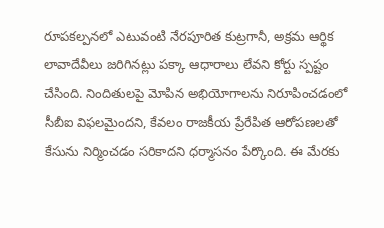రూపకల్పనలో ఎటువంటి నేరపూరిత కుట్రగానీ, అక్రమ ఆర్థిక లావాదేవీలు జరిగినట్లు పక్కా ఆధారాలు లేవని కోర్టు స్పష్టం చేసింది. నిందితులపై మోపిన అభియోగాలను నిరూపించడంలో సీబీఐ విఫలమైందని, కేవలం రాజకీయ ప్రేరేపిత ఆరోపణలతో కేసును నిర్మించడం సరికాదని ధర్మాసనం పేర్కొంది. ఈ మేరకు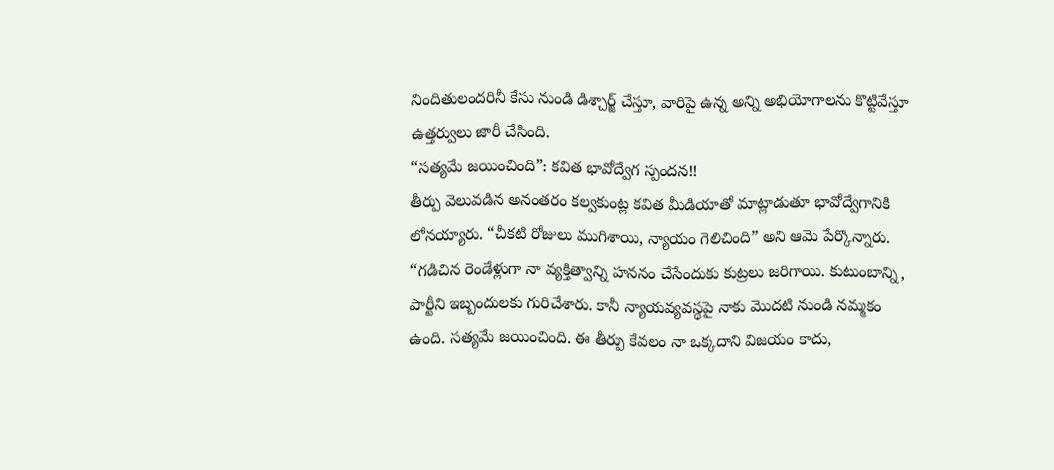నిందితులందరినీ కేసు నుండి డిశ్చార్జ్ చేస్తూ, వారిపై ఉన్న అన్ని అభియోగాలను కొట్టివేస్తూ ఉత్తర్వులు జారీ చేసింది.
“సత్యమే జయించింది”: కవిత భావోద్వేగ స్పందన!!
తీర్పు వెలువడిన అనంతరం కల్వకుంట్ల కవిత మీడియాతో మాట్లాడుతూ భావోద్వేగానికి లోనయ్యారు. “చీకటి రోజులు ముగిశాయి, న్యాయం గెలిచింది” అని ఆమె పేర్కొన్నారు.
“గడిచిన రెండేళ్లుగా నా వ్యక్తిత్వాన్ని హననం చేసేందుకు కుట్రలు జరిగాయి. కుటుంబాన్ని, పార్టీని ఇబ్బందులకు గురిచేశారు. కానీ న్యాయవ్యవస్థపై నాకు మొదటి నుండి నమ్మకం ఉంది. సత్యమే జయించింది. ఈ తీర్పు కేవలం నా ఒక్కదాని విజయం కాదు,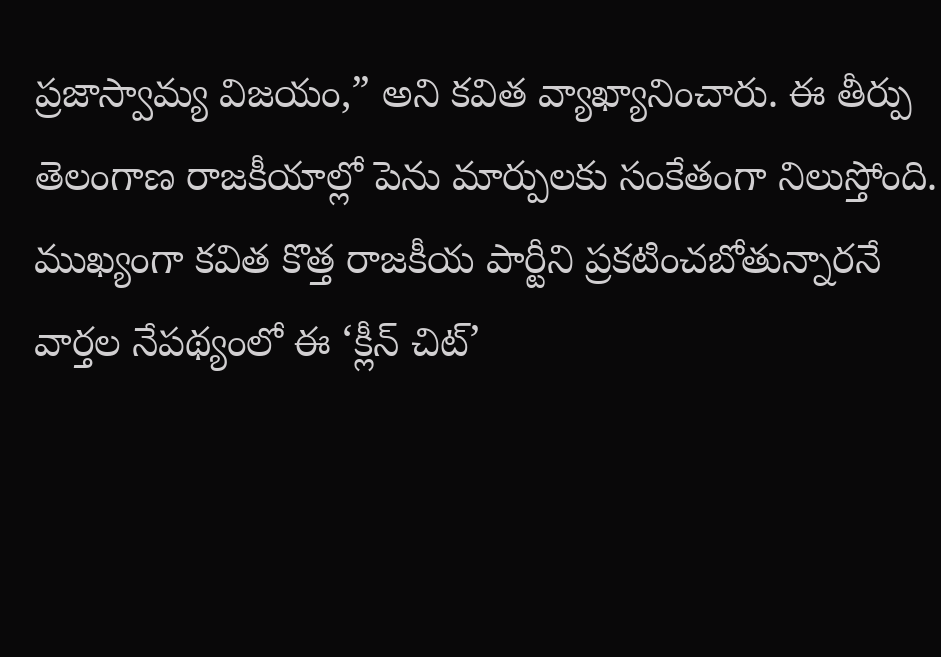ప్రజాస్వామ్య విజయం,” అని కవిత వ్యాఖ్యానించారు. ఈ తీర్పు తెలంగాణ రాజకీయాల్లో పెను మార్పులకు సంకేతంగా నిలుస్తోంది. ముఖ్యంగా కవిత కొత్త రాజకీయ పార్టీని ప్రకటించబోతున్నారనే వార్తల నేపథ్యంలో ఈ ‘క్లీన్ చిట్’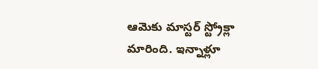ఆమెకు మాస్టర్ స్ట్రోక్లా మారింది. ఇన్నాళ్లూ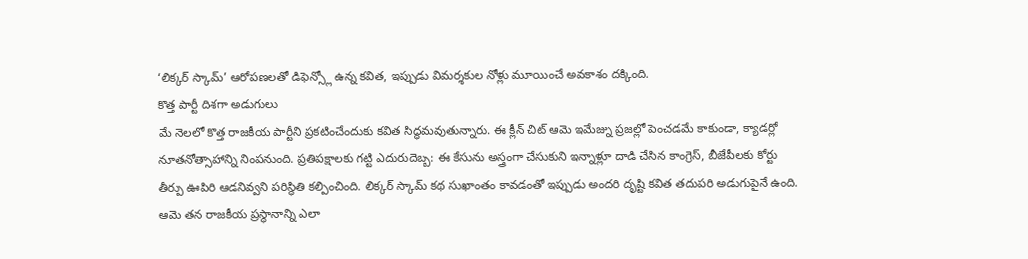‘లిక్కర్ స్కామ్’ ఆరోపణలతో డిఫెన్స్లో ఉన్న కవిత, ఇప్పుడు విమర్శకుల నోళ్లు మూయించే అవకాశం దక్కింది.
కొత్త పార్టీ దిశగా అడుగులు
మే నెలలో కొత్త రాజకీయ పార్టీని ప్రకటించేందుకు కవిత సిద్ధమవుతున్నారు. ఈ క్లీన్ చిట్ ఆమె ఇమేజ్ను ప్రజల్లో పెంచడమే కాకుండా, క్యాడర్లో నూతనోత్సాహాన్ని నింపనుంది. ప్రతిపక్షాలకు గట్టి ఎదురుదెబ్బ: ఈ కేసును అస్త్రంగా చేసుకుని ఇన్నాళ్లూ దాడి చేసిన కాంగ్రెస్, బీజేపీలకు కోర్టు తీర్పు ఊపిరి ఆడనివ్వని పరిస్థితి కల్పించింది. లిక్కర్ స్కామ్ కథ సుఖాంతం కావడంతో ఇప్పుడు అందరి దృష్టి కవిత తదుపరి అడుగుపైనే ఉంది. ఆమె తన రాజకీయ ప్రస్థానాన్ని ఎలా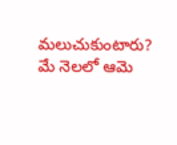మలుచుకుంటారు? మే నెలలో ఆమె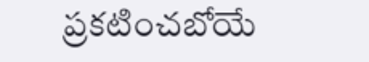ప్రకటించబోయే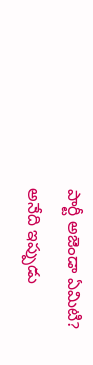పార్టీ అజెండా ఏమిటి? అనేది ఇప్పుడు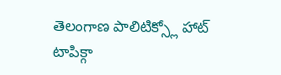తెలంగాణ పాలిటిక్స్లో హాట్ టాపిక్గా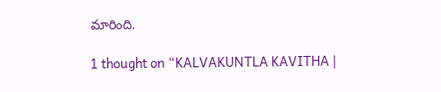మారింది.

1 thought on “KALVAKUNTLA KAVITHA |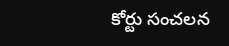కోర్టు సంచలన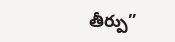తీర్పు”